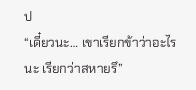ป
“เดี๋ยวนะ… เขาเรียกข้าว่าอะไรนะ เรียกว่าสหายรึ”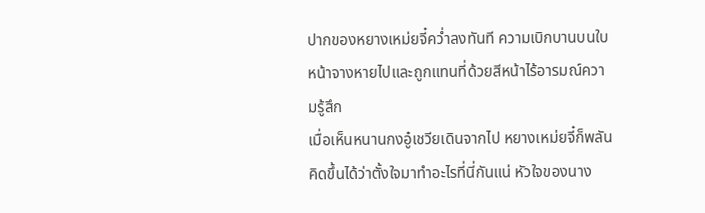ปากของหยางเหม่ยจี๋คว่ำลงทันที ความเบิกบานบนใบหน้าจางหายไปและถูกแทนที่ด้วยสีหน้าไร้อารมณ์ความรู้สึก
เมื่อเห็นหนานกงอู๋เชวียเดินจากไป หยางเหม่ยจี๋ก็พลันคิดขึ้นได้ว่าตั้งใจมาทำอะไรที่นี่กันแน่ หัวใจของนาง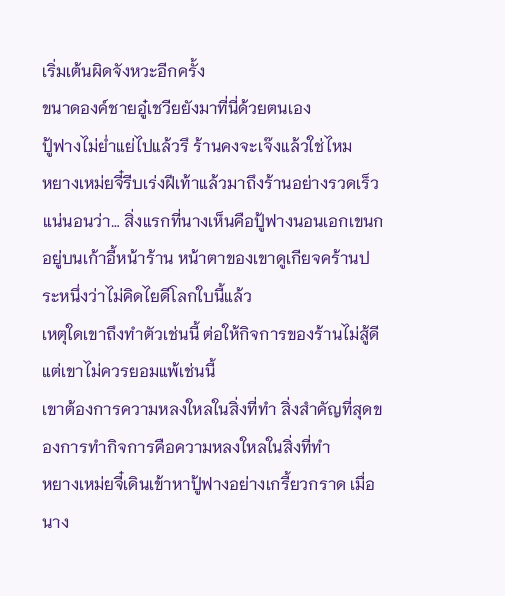เริ่มเต้นผิดจังหวะอีกครั้ง
ขนาดองค์ชายอู๋เชวียยังมาที่นี่ด้วยตนเอง
ปู้ฟางไม่ย่ำแย่ไปแล้วรึ ร้านคงจะเจ๊งแล้วใช่ไหม
หยางเหม่ยจี๋รีบเร่งฝีเท้าแล้วมาถึงร้านอย่างรวดเร็ว
แน่นอนว่า… สิ่งแรกที่นางเห็นคือปู้ฟางนอนเอกเขนกอยู่บนเก้าอี้หน้าร้าน หน้าตาของเขาดูเกียจคร้านประหนึ่งว่าไม่คิดไยดีโลกใบนี้แล้ว
เหตุใดเขาถึงทำตัวเช่นนี้ ต่อให้กิจการของร้านไม่สู้ดี แต่เขาไม่ควรยอมแพ้เช่นนี้
เขาต้องการความหลงใหลในสิ่งที่ทำ สิ่งสำคัญที่สุดของการทำกิจการคือความหลงใหลในสิ่งที่ทำ
หยางเหม่ยจี๋เดินเข้าหาปู้ฟางอย่างเกรี้ยวกราด เมื่อนาง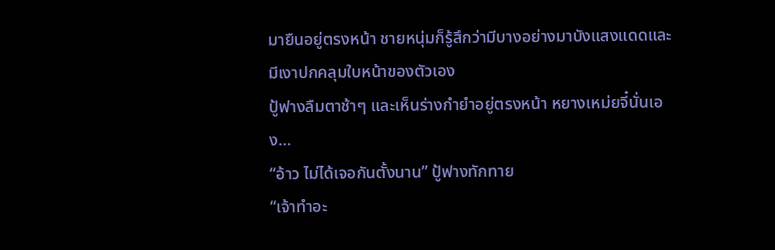มายืนอยู่ตรงหน้า ชายหนุ่มก็รู้สึกว่ามีบางอย่างมาบังแสงแดดและมีเงาปกคลุมใบหน้าของตัวเอง
ปู้ฟางลืมตาช้าๆ และเห็นร่างกำยำอยู่ตรงหน้า หยางเหม่ยจี๋นั่นเอง…
“อ้าว ไม่ได้เจอกันตั้งนาน” ปู้ฟางทักทาย
“เจ้าทำอะ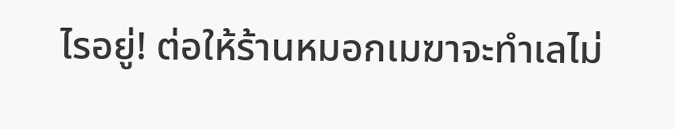ไรอยู่! ต่อให้ร้านหมอกเมฆาจะทำเลไม่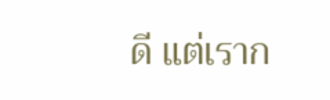ดี แต่เราก